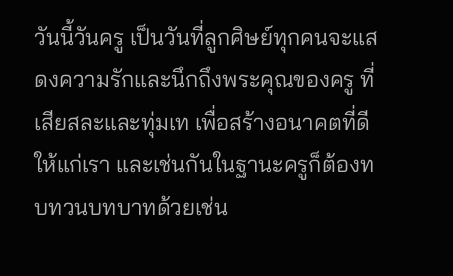วันนี้วันครู เป็นวันที่ลูกศิษย์ทุกคนจะแสดงความรักและนึกถึงพระคุณของครู ที่เสียสละและทุ่มเท เพื่อสร้างอนาคตที่ดีให้แก่เรา และเช่นกันในฐานะครูก็ต้องทบทวนบทบาทด้วยเช่น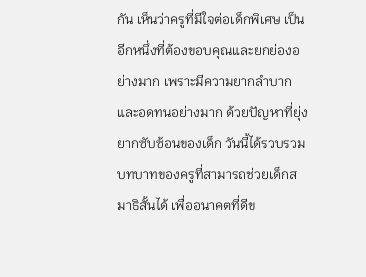กัน เห็นว่าครูที่มีใจต่อเด็กพิเศษ เป็นอีกหนึ่งที่ต้องขอบคุณและยกย่องอย่างมาก เพราะมีความยากลำบากและอดทนอย่างมาก ด้วยปัญหาที่ยุ่งยากซับซ้อนของเด็ก วันนี้ได้รวบรวมบทบาทของครูที่สามารถช่วยเด็กสมาธิสั้นได้ เพื่ออนาคตที่ดีข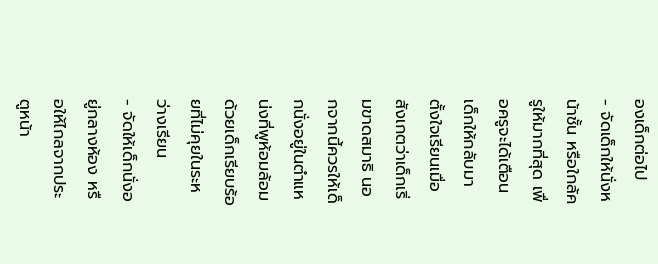องเด็กต่อไป
- จัดเด็กให้นั่งหน้าชั้น หรือใกล้ครูให้มากที่สุด เพื่อครูจะได้เตือนเด็กให้กลับมาตั้งใจเรียนเมื่อสังเกตว่าเด็กเริ่มขาดสมาธิ นอกจากนี้ควรให้เด็กนั่งอยู่ในตำแหน่งที่พูห้อมล้อมด้วยเด็กเรียบร้อยที่ไม่คุยในระหว่างเรียน
- จัดให้เด็กนั่งอยู่กลางห้อง หรือให้ไกลจากประตูหน้า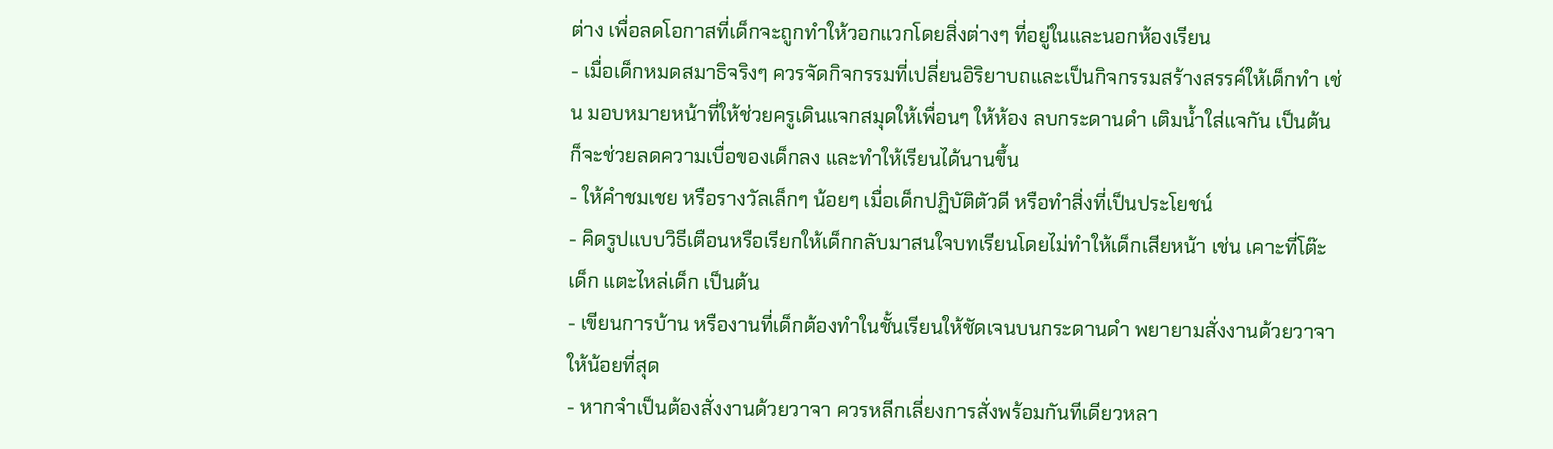ต่าง เพื่อลดโอกาสที่เด็กจะถูกทำให้วอกแวกโดยสิ่งต่างๆ ที่อยู่ในและนอกห้องเรียน
- เมื่อเด็กหมดสมาธิจริงๆ ควรจัดกิจกรรมที่เปลี่ยนอิริยาบถและเป็นกิจกรรมสร้างสรรค์ให้เด็กทำ เช่น มอบหมายหน้าที่ให้ช่วยครูเดินแจกสมุดให้เพื่อนๆ ให้ห้อง ลบกระดานดำ เติมน้ำใส่แจกัน เป็นต้น ก็จะช่วยลดความเบื่อของเด็กลง และทำให้เรียนได้นานขึ้น
- ให้คำชมเชย หรือรางวัลเล็กๆ น้อยๆ เมื่อเด็กปฏิบัติตัวดี หรือทำสิ่งที่เป็นประโยชน์
- คิดรูปแบบวิธีเตือนหรือเรียกให้เด็กกลับมาสนใจบทเรียนโดยไม่ทำให้เด็กเสียหน้า เช่น เคาะที่โต๊ะเด็ก แตะไหล่เด็ก เป็นต้น
- เขียนการบ้าน หรืองานที่เด็กต้องทำในชั้นเรียนให้ชัดเจนบนกระดานดำ พยายามสั่งงานด้วยวาจาให้น้อยที่สุด
- หากจำเป็นต้องสั่งงานด้วยวาจา ควรหลีกเลี่ยงการสั่งพร้อมกันทีเดียวหลา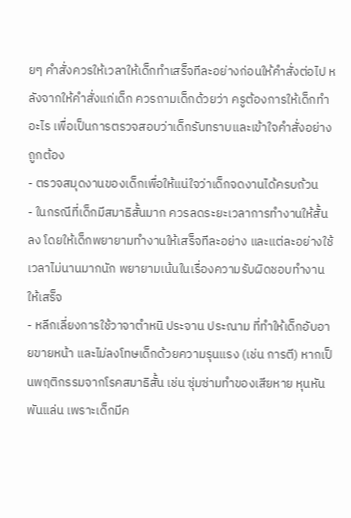ยๆ คำสั่งควรให้เวลาให้เด็กทำเสร็จทีละอย่างก่อนให้คำสั่งต่อไป หลังจากให้คำสั่งแก่เด็ก ควรถามเด็กด้วยว่า ครูต้องการให้เด็กทำอะไร เพื่อเป็นการตรวจสอบว่าเด็กรับทราบและเข้าใจคำสั่งอย่างถูกต้อง
- ตรวจสมุดงานของเด็กเพื่อให้แน่ใจว่าเด็กจดงานได้ครบถ้วน
- ในกรณีที่เด็กมีสมาธิสั้นมาก ควรลดระยะเวลาการทำงานให้สั้นลง โดยให้เด็กพยายามทำงานให้เสร็จทีละอย่าง และแต่ละอย่างใช้เวลาไม่นานมากนัก พยายามเน้นในเรื่องความรับผิดชอบทำงานให้เสร็จ
- หลีกเลี่ยงการใช้วาจาตำหนิ ประจาน ประณาม ที่ทำให้เด็กอับอายขายหน้า และไม่ลงโทษเด็กด้วยความรุนแรง (เช่น การตี) หากเป็นพฤติกรรมจากโรคสมาธิสั้น เช่น ซุ่มซ่ามทำของเสียหาย หุนหันพันแล่น เพราะเด็กมีค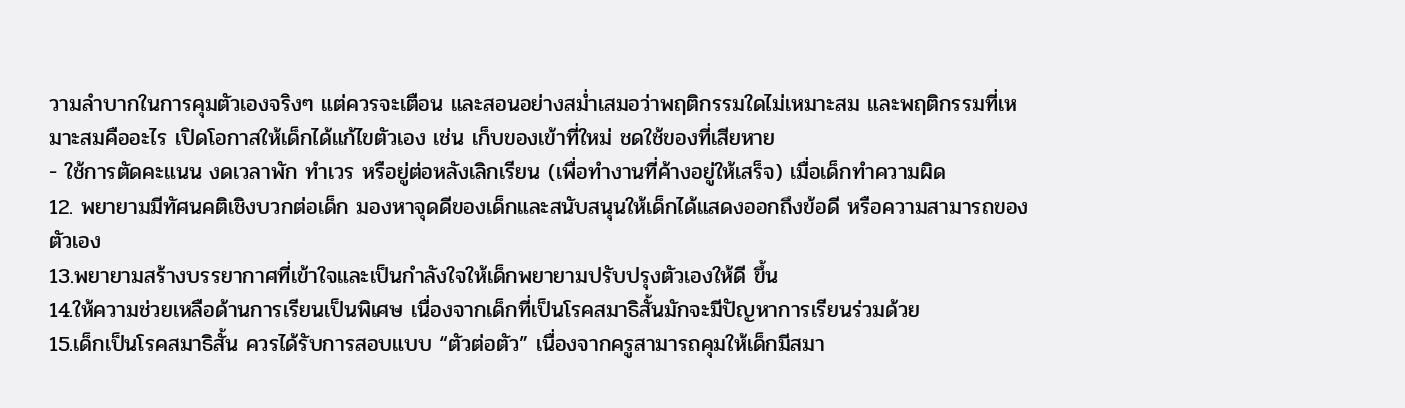วามลำบากในการคุมตัวเองจริงๆ แต่ควรจะเตือน และสอนอย่างสม่ำเสมอว่าพฤติกรรมใดไม่เหมาะสม และพฤติกรรมที่เหมาะสมคืออะไร เปิดโอกาสให้เด็กได้แก้ไขตัวเอง เช่น เก็บของเข้าที่ใหม่ ชดใช้ของที่เสียหาย
- ใช้การตัดคะแนน งดเวลาพัก ทำเวร หรือยู่ต่อหลังเลิกเรียน (เพื่อทำงานที่ค้างอยู่ให้เสร็จ) เมื่อเด็กทำความผิด
12. พยายามมีทัศนคติเชิงบวกต่อเด็ก มองหาจุดดีของเด็กและสนับสนุนให้เด็กได้แสดงออกถึงข้อดี หรือความสามารถของตัวเอง
13.พยายามสร้างบรรยากาศที่เข้าใจและเป็นกำลังใจให้เด็กพยายามปรับปรุงตัวเองให้ดี ขึ้น
14.ให้ความช่วยเหลือด้านการเรียนเป็นพิเศษ เนื่องจากเด็กที่เป็นโรคสมาธิสั้นมักจะมีปัญหาการเรียนร่วมด้วย
15.เด็กเป็นโรคสมาธิสั้น ควรได้รับการสอบแบบ “ตัวต่อตัว” เนื่องจากครูสามารถคุมให้เด็กมีสมา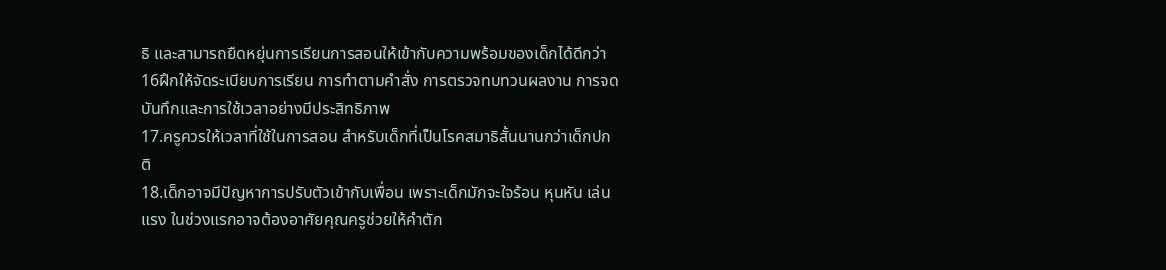ธิ และสามารถยืดหยุ่นการเรียนการสอนให้เข้ากับความพร้อมของเด็กได้ดีกว่า
16ฝึกให้จัดระเบียบการเรียน การทำตามคำสั่ง การตรวจทบทวนผลงาน การจดบันทึกและการใช้เวลาอย่างมีประสิทธิภาพ
17.ครูควรให้เวลาที่ใช้ในการสอน สำหรับเด็กที่เป็นโรคสมาธิสั้นนานกว่าเด็กปกติ
18.เด็กอาจมีปัญหาการปรับตัวเข้ากับเพื่อน เพราะเด็กมักจะใจร้อน หุนหัน เล่นแรง ในช่วงแรกอาจต้องอาศัยคุณครูช่วยให้คำตัก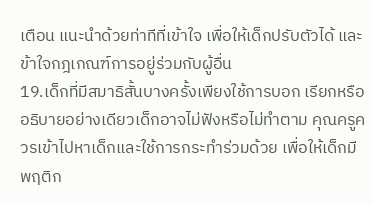เตือน แนะนำด้วยท่าทีที่เข้าใจ เพื่อให้เด็กปรับตัวได้ และข้าใจกฎเกณฑ์การอยู่ร่วมกับผู้อื่น
19.เด็กที่มีสมาธิสั้นบางครั้งเพียงใช้การบอก เรียกหรืออธิบายอย่างเดียวเด็กอาจไม่ฟังหรือไม่ทำตาม คุณครูควรเข้าไปหาเด็กและใช้การกระทำร่วมด้วย เพื่อให้เด็กมีพฤติก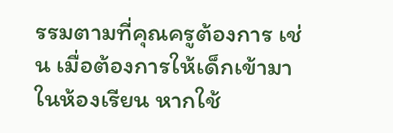รรมตามที่คุณครูต้องการ เช่น เมื่อต้องการให้เด็กเข้ามาในห้องเรียน หากใช้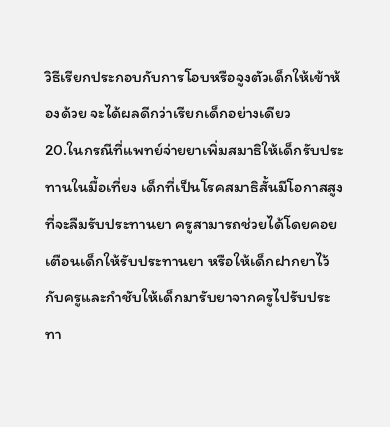วิธีเรียกประกอบกับการโอบหรือจูงตัวเด็กให้เข้าห้องด้วย จะได้ผลดีกว่าเรียกเด็กอย่างเดียว
20.ในกรณีที่แพทย์จ่ายยาเพิ่มสมาธิให้เด็กรับประทานในมื้อเที่ยง เด็กที่เป็นโรคสมาธิสั้นมีโอกาสสูงที่จะลืมรับประทานยา ครูสามารถช่วยได้โดยคอยเตือนเด็กให้รับประทานยา หรือให้เด็กฝากยาไว้กับครูและกำชับให้เด็กมารับยาจากครูไปรับประทา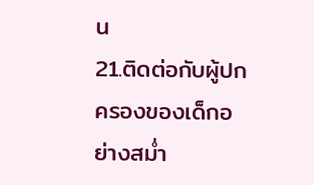น
21.ติดต่อกับผู้ปกครองของเด็กอย่างสม่ำ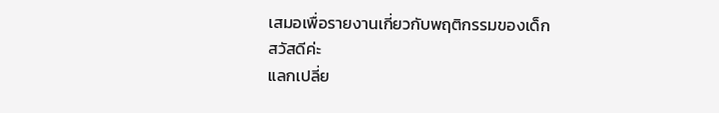เสมอเพื่อรายงานเกี่ยวกับพฤติกรรมของเด็ก
สวัสดีค่ะ
แลกเปลี่ย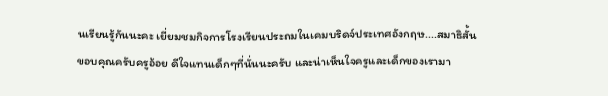นเรียนรู้กันนะคะ เยี่ยมชมกิจการโรงเรียนประถมในเคมบริดจ์ประเทศอังกฤษ....สมาธิสั้น
ขอบคุณครับครูอ้อย ดีใจแทนเด็กๆที่นั่นนะครับ และน่าเห็นใจครูและเด็กของเรามา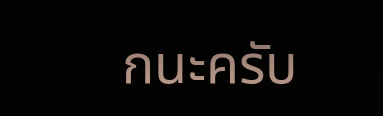กนะครับ